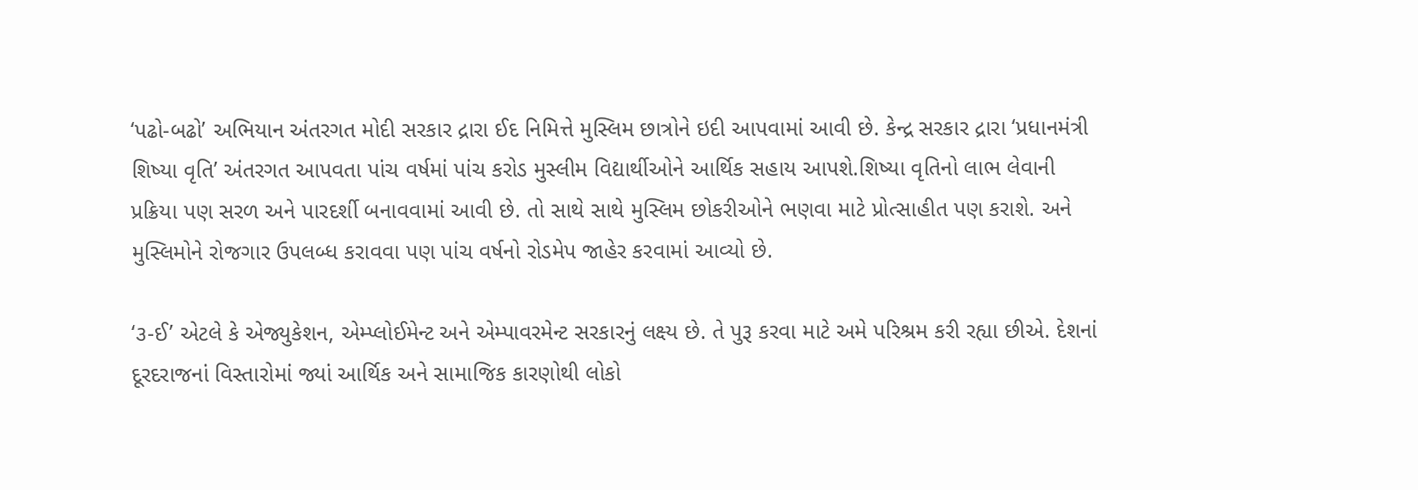‘પઢો-બઢો’ અભિયાન અંતરગત મોદી સરકાર દ્રારા ઈદ નિમિત્તે મુસ્લિમ છાત્રોને ઇદી આપવામાં આવી છે. કેન્દ્ર સરકાર દ્રારા ‘પ્રધાનમંત્રી શિષ્યા વૃતિ’ અંતરગત આપવતા પાંચ વર્ષમાં પાંચ કરોડ મુસ્લીમ વિદ્યાર્થીઓને આર્થિક સહાય આપશે.શિષ્યા વૃતિનો લાભ લેવાની પ્રક્રિયા પણ સરળ અને પારદર્શી બનાવવામાં આવી છે. તો સાથે સાથે મુસ્લિમ છોકરીઓને ભણવા માટે પ્રોત્સાહીત પણ કરાશે. અને મુસ્લિમોને રોજગાર ઉપલબ્ધ કરાવવા પણ પાંચ વર્ષનો રોડમેપ જાહેર કરવામાં આવ્યો છે.

‘૩-ઈ’ એટલે કે એજ્યુકેશન, એમ્પ્લોઈમેન્ટ અને એમ્પાવરમેન્ટ સરકારનું લક્ષ્ય છે. તે પુરૂ કરવા માટે અમે પરિશ્રમ કરી રહ્યા છીએ. દેશનાં દૂરદરાજનાં વિસ્તારોમાં જ્યાં આર્થિક અને સામાજિક કારણોથી લોકો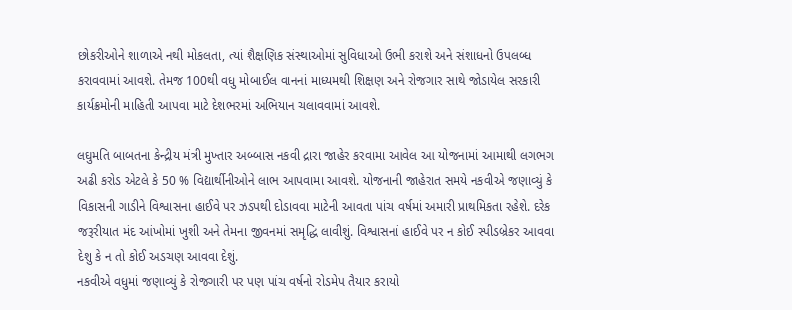છોકરીઓને શાળાએ નથી મોકલતા, ત્યાં શૈક્ષણિક સંસ્થાઓમાં સુવિધાઓ ઉભી કરાશે અને સંશાધનો ઉપલબ્ધ કરાવવામાં આવશે. તેમજ 100થી વધુ મોબાઈલ વાનનાં માધ્યમથી શિક્ષણ અને રોજગાર સાથે જોડાયેલ સરકારી કાર્યક્રમોની માહિતી આપવા માટે દેશભરમાં અભિયાન ચલાવવામાં આવશે.

લઘુમતિ બાબતના કેન્દ્રીય મંત્રી મુખ્તાર અબ્બાસ નકવી દ્રારા જાહેર કરવામા આવેલ આ યોજનામાં આમાથી લગભગ અઢી કરોડ એટલે કે 50 % વિદ્યાર્થીનીઓને લાભ આપવામા આવશે. યોજનાની જાહેરાત સમયે નકવીએ જણાવ્યું કે વિકાસની ગાડીને વિશ્વાસના હાઈવે પર ઝડપથી દોડાવવા માટેની આવતા પાંચ વર્ષમાં અમારી પ્રાથમિકતા રહેશે. દરેક જરૂરીયાત મંદ આંખોમાં ખુશી અને તેમના જીવનમાં સમૃદ્ધિ લાવીશું. વિશ્વાસનાં હાઈવે પર ન કોઈ સ્પીડબ્રેકર આવવા દેશુ કે ન તો કોઈ અડચણ આવવા દેશું.
નકવીએ વધુમાં જણાવ્યું કે રોજગારી પર પણ પાંચ વર્ષનો રોડમેપ તૈયાર કરાયો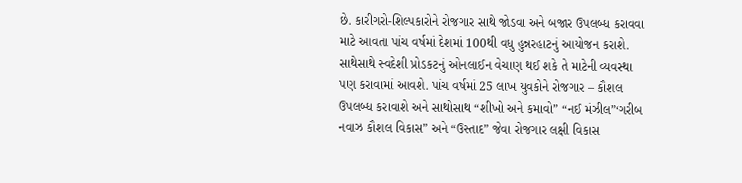છે. કારીગરો-શિલ્પકારોને રોજગાર સાથે જોડવા અને બજાર ઉપલબ્ધ કરાવવા માટે આવતા પાંચ વર્ષમાં દેશમાં 100થી વધુ હુન્નરહાટનું આયોજન કરાશે. સાથેસાથે સ્વદેશી પ્રોડકટનું ઓનલાઈન વેચાણ થઈ શકે તે માટેની વ્યવસ્થા પણ કરાવામાં આવશે. પાંચ વર્ષમાં 25 લાખ યુવકોને રોજગાર – કૌશલ ઉપલબ્ધ કરાવાશે અને સાથોસાથ “શીખો અને કમાવો” “નઈ મંઝીલ”‘ગરીબ નવાઝ કૌશલ વિકાસ” અને “ઉસ્તાદ” જેવા રોજગાર લક્ષી વિકાસ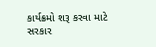કાર્યક્રમો શરૂ કરવા માટે સરકાર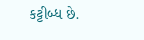કટ્ટીબ્ધ છે.